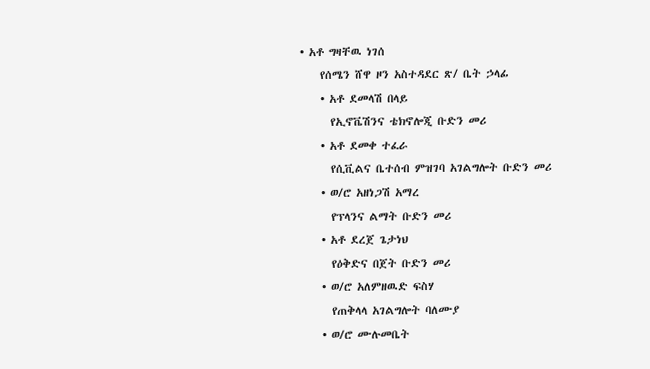• አቶ ግዛቸዉ ነገሰ
    የሰሜን ሸዋ ዞን አስተዳደር ጽ/ ቤት ኃላፊ
    • አቶ ደመላሽ በላይ
      የኢኖቬሽንና ቴክኖሎጂ ቡድን መሪ
    • አቶ ደመቀ ተፈራ
      የሲቪልና ቤተሰብ ምዝገባ አገልግሎት ቡድን መሪ
    • ወ/ሮ አዘነጋሽ አማረ
      የፕላንና ልማት ቡድን መሪ
    • አቶ ደረጀ ጌታነህ
      የዕቅድና በጀት ቡድን መሪ
    • ወ/ሮ አለምዘዉድ ፍስሃ
      የጠቅላላ አገልግሎት ባለሙያ
    • ወ/ሮ ሙሉመቤት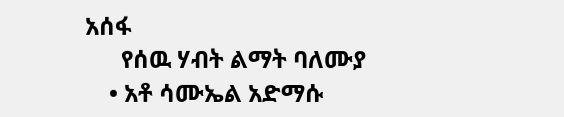አሰፋ
      የሰዉ ሃብት ልማት ባለሙያ
    • አቶ ሳሙኤል አድማሱ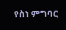የስነ ምግባር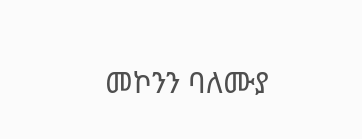መኮንን ባለሙያ